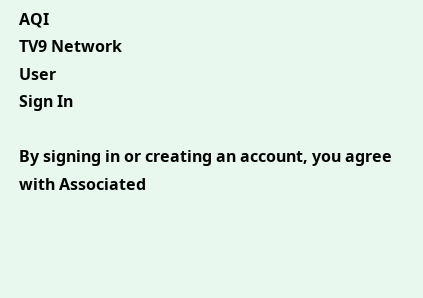AQI
TV9 Network
User
Sign In

By signing in or creating an account, you agree with Associated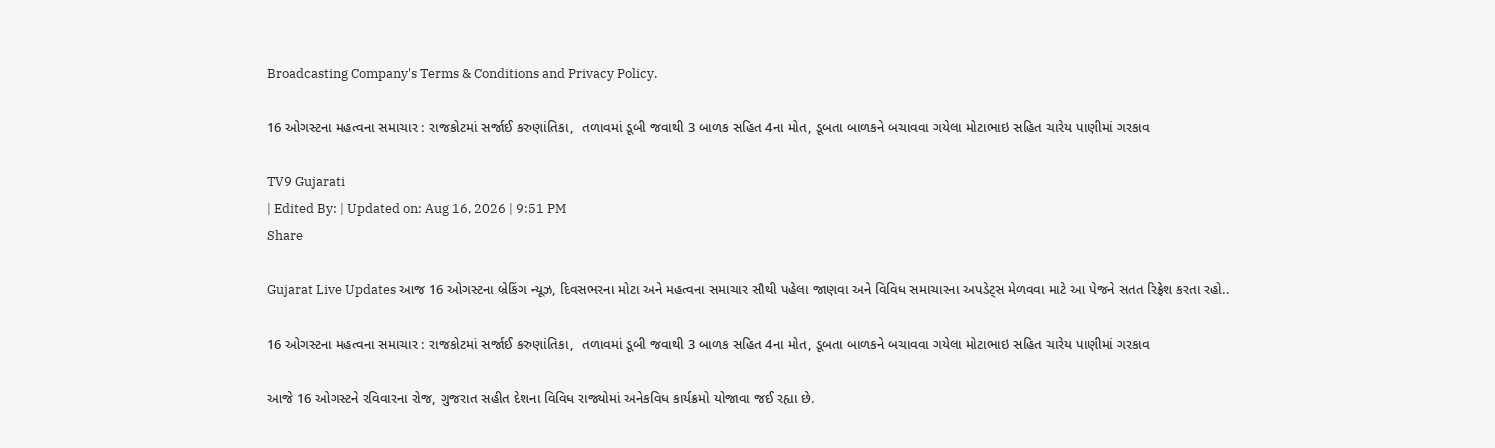Broadcasting Company's Terms & Conditions and Privacy Policy.

16 ઓગસ્ટના મહત્વના સમાચાર : રાજકોટમાં સર્જાઈ કરુણાંતિકા,  તળાવમાં ડૂબી જવાથી 3 બાળક સહિત 4ના મોત, ડૂબતા બાળકને બચાવવા ગયેલા મોટાભાઇ સહિત ચારેય પાણીમાં ગરકાવ

TV9 Gujarati
| Edited By: | Updated on: Aug 16, 2026 | 9:51 PM
Share

Gujarat Live Updates આજ 16 ઓગસ્ટના બ્રેકિંગ ન્યૂઝ, દિવસભરના મોટા અને મહત્વના સમાચાર સૌથી પહેલા જાણવા અને વિવિધ સમાચારના અપડેટ્સ મેળવવા માટે આ પેજને સતત રિફ્રેશ કરતા રહો..

16 ઓગસ્ટના મહત્વના સમાચાર : રાજકોટમાં સર્જાઈ કરુણાંતિકા,  તળાવમાં ડૂબી જવાથી 3 બાળક સહિત 4ના મોત, ડૂબતા બાળકને બચાવવા ગયેલા મોટાભાઇ સહિત ચારેય પાણીમાં ગરકાવ

આજે 16 ઓગસ્ટને રવિવારના રોજ, ગુજરાત સહીત દેશના વિવિધ રાજ્યોમાં અનેકવિધ કાર્યક્રમો યોજાવા જઈ રહ્યા છે.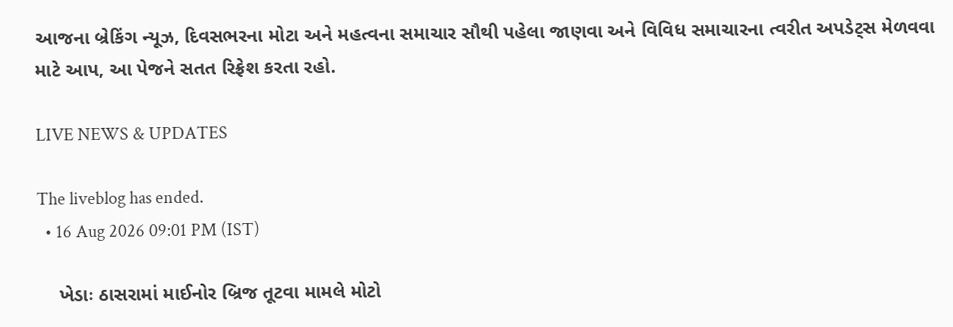આજના બ્રેકિંગ ન્યૂઝ, દિવસભરના મોટા અને મહત્વના સમાચાર સૌથી પહેલા જાણવા અને વિવિધ સમાચારના ત્વરીત અપડેટ્સ મેળવવા માટે આપ, આ પેજને સતત રિફ્રેશ કરતા રહો.

LIVE NEWS & UPDATES

The liveblog has ended.
  • 16 Aug 2026 09:01 PM (IST)

    ખેડાઃ ઠાસરામાં માઈનોર બ્રિજ તૂટવા મામલે મોટો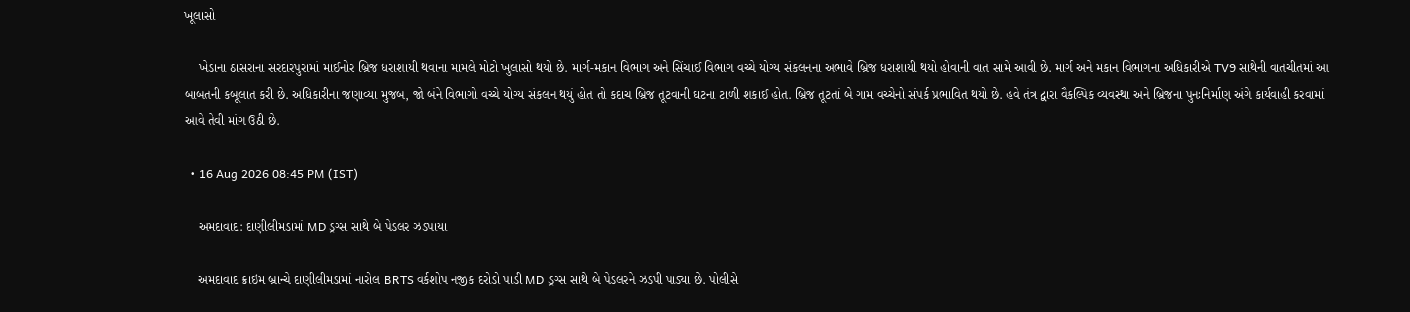ખૂલાસો

    ખેડાના ઠાસરાના સરદારપુરામાં માઈનોર બ્રિજ ધરાશાયી થવાના મામલે મોટો ખુલાસો થયો છે. માર્ગ-મકાન વિભાગ અને સિંચાઈ વિભાગ વચ્ચે યોગ્ય સંકલનના અભાવે બ્રિજ ધરાશાયી થયો હોવાની વાત સામે આવી છે. માર્ગ અને મકાન વિભાગના અધિકારીએ TV9 સાથેની વાતચીતમાં આ બાબતની કબૂલાત કરી છે. અધિકારીના જણાવ્યા મુજબ, જો બંને વિભાગો વચ્ચે યોગ્ય સંકલન થયું હોત તો કદાચ બ્રિજ તૂટવાની ઘટના ટાળી શકાઈ હોત. બ્રિજ તૂટતાં બે ગામ વચ્ચેનો સંપર્ક પ્રભાવિત થયો છે. હવે તંત્ર દ્વારા વૈકલ્પિક વ્યવસ્થા અને બ્રિજના પુનઃનિર્માણ અંગે કાર્યવાહી કરવામાં આવે તેવી માંગ ઉઠી છે.

  • 16 Aug 2026 08:45 PM (IST)

    અમદાવાદ: દાણીલીમડામાં MD ડ્રગ્સ સાથે બે પેડલર ઝડપાયા

    અમદાવાદ ક્રાઇમ બ્રાન્ચે દાણીલીમડામાં નારોલ BRTS વર્કશોપ નજીક દરોડો પાડી MD ડ્રગ્સ સાથે બે પેડલરને ઝડપી પાડ્યા છે. પોલીસે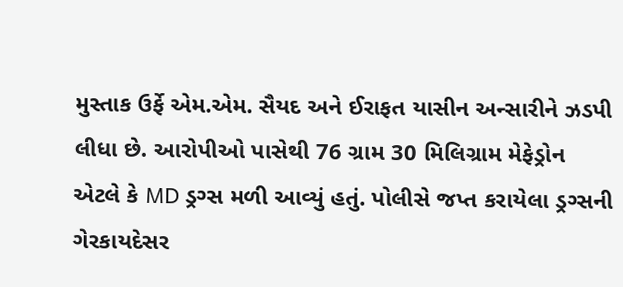મુસ્તાક ઉર્ફે એમ.એમ. સૈયદ અને ઈરાફત યાસીન અન્સારીને ઝડપી લીધા છે. આરોપીઓ પાસેથી 76 ગ્રામ 30 મિલિગ્રામ મેફેડ્રોન એટલે કે MD ડ્રગ્સ મળી આવ્યું હતું. પોલીસે જપ્ત કરાયેલા ડ્રગ્સની ગેરકાયદેસર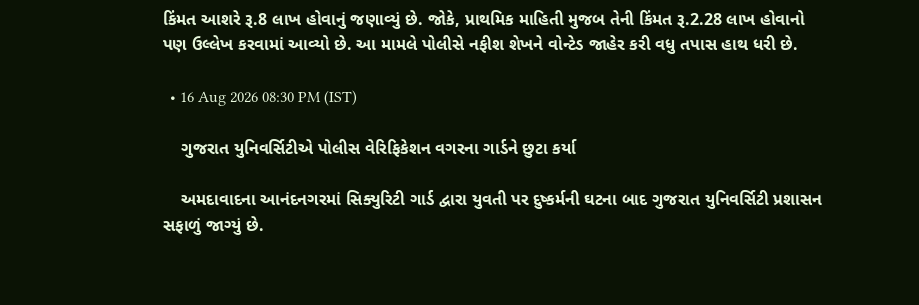કિંમત આશરે રૂ.8 લાખ હોવાનું જણાવ્યું છે. જોકે, પ્રાથમિક માહિતી મુજબ તેની કિંમત રૂ.2.28 લાખ હોવાનો પણ ઉલ્લેખ કરવામાં આવ્યો છે. આ મામલે પોલીસે નફીશ શેખને વોન્ટેડ જાહેર કરી વધુ તપાસ હાથ ધરી છે.

  • 16 Aug 2026 08:30 PM (IST)

    ગુજરાત યુનિવર્સિટીએ પોલીસ વેરિફિકેશન વગરના ગાર્ડને છુટા કર્યા

    અમદાવાદના આનંદનગરમાં સિક્યુરિટી ગાર્ડ દ્વારા યુવતી પર દુષ્કર્મની ઘટના બાદ ગુજરાત યુનિવર્સિટી પ્રશાસન સફાળું જાગ્યું છે.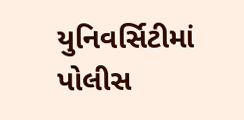યુનિવર્સિટીમાં પોલીસ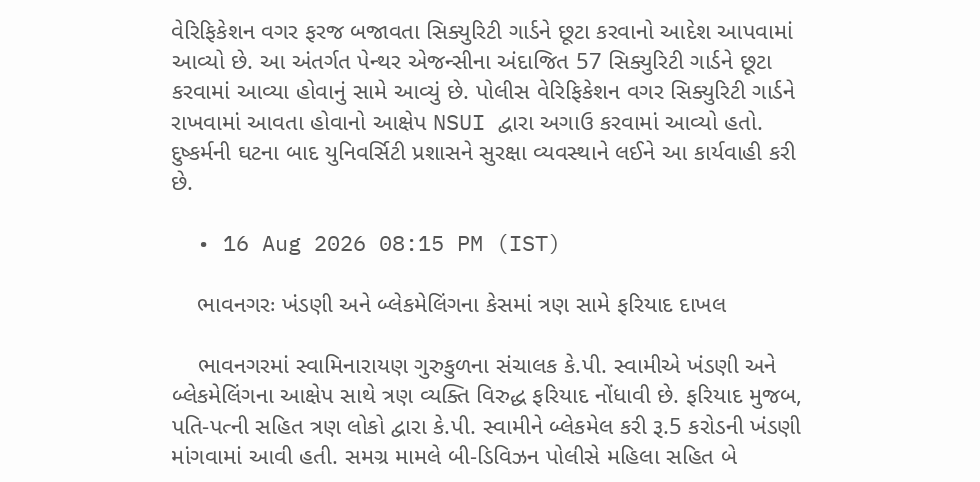વેરિફિકેશન વગર ફરજ બજાવતા સિક્યુરિટી ગાર્ડને છૂટા કરવાનો આદેશ આપવામાં આવ્યો છે. આ અંતર્ગત પેન્થર એજન્સીના અંદાજિત 57 સિક્યુરિટી ગાર્ડને છૂટા કરવામાં આવ્યા હોવાનું સામે આવ્યું છે. પોલીસ વેરિફિકેશન વગર સિક્યુરિટી ગાર્ડને રાખવામાં આવતા હોવાનો આક્ષેપ NSUI દ્વારા અગાઉ કરવામાં આવ્યો હતો. દુષ્કર્મની ઘટના બાદ યુનિવર્સિટી પ્રશાસને સુરક્ષા વ્યવસ્થાને લઈને આ કાર્યવાહી કરી છે.

  • 16 Aug 2026 08:15 PM (IST)

    ભાવનગરઃ ખંડણી અને બ્લેકમેલિંગના કેસમાં ત્રણ સામે ફરિયાદ દાખલ

    ભાવનગરમાં સ્વામિનારાયણ ગુરુકુળના સંચાલક કે.પી. સ્વામીએ ખંડણી અને બ્લેકમેલિંગના આક્ષેપ સાથે ત્રણ વ્યક્તિ વિરુદ્ધ ફરિયાદ નોંધાવી છે. ફરિયાદ મુજબ, પતિ-પત્ની સહિત ત્રણ લોકો દ્વારા કે.પી. સ્વામીને બ્લેકમેલ કરી રૂ.5 કરોડની ખંડણી માંગવામાં આવી હતી. સમગ્ર મામલે બી-ડિવિઝન પોલીસે મહિલા સહિત બે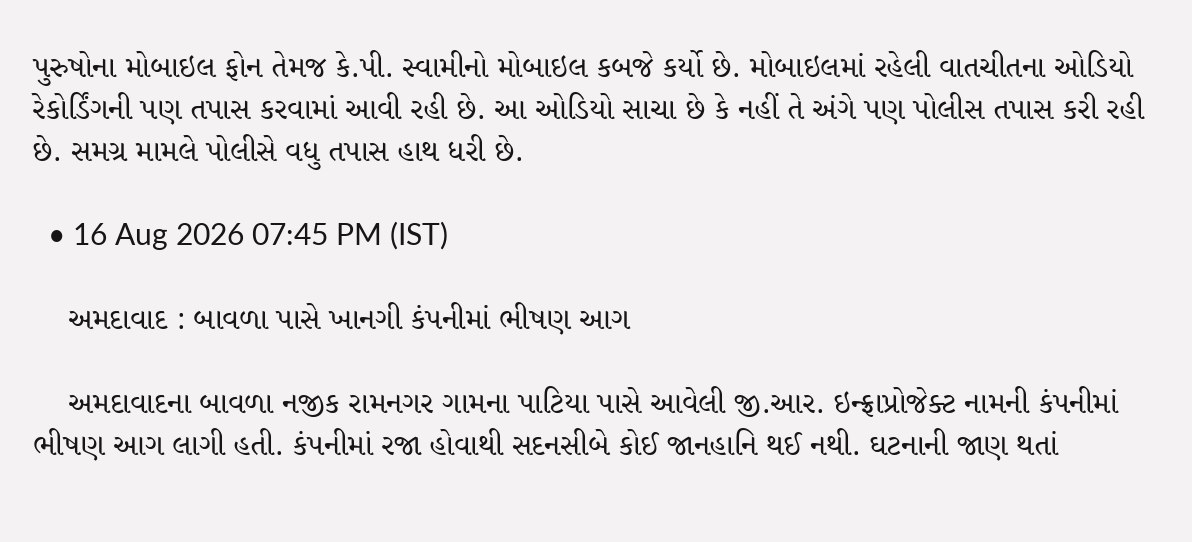પુરુષોના મોબાઇલ ફોન તેમજ કે.પી. સ્વામીનો મોબાઇલ કબજે કર્યો છે. મોબાઇલમાં રહેલી વાતચીતના ઓડિયો રેકોર્ડિંગની પણ તપાસ કરવામાં આવી રહી છે. આ ઓડિયો સાચા છે કે નહીં તે અંગે પણ પોલીસ તપાસ કરી રહી છે. સમગ્ર મામલે પોલીસે વધુ તપાસ હાથ ધરી છે.

  • 16 Aug 2026 07:45 PM (IST)

    અમદાવાદ : બાવળા પાસે ખાનગી કંપનીમાં ભીષણ આગ

    અમદાવાદના બાવળા નજીક રામનગર ગામના પાટિયા પાસે આવેલી જી.આર. ઇન્ફ્રાપ્રોજેક્ટ નામની કંપનીમાં ભીષણ આગ લાગી હતી. કંપનીમાં રજા હોવાથી સદનસીબે કોઈ જાનહાનિ થઈ નથી. ઘટનાની જાણ થતાં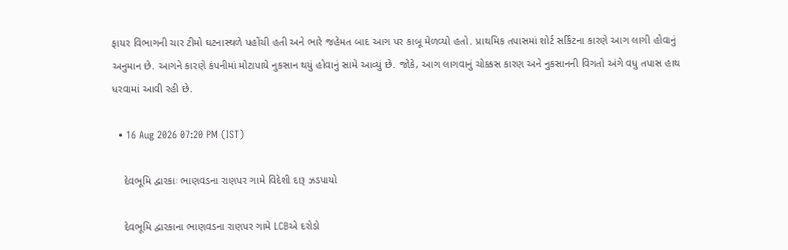ફાયર વિભાગની ચાર ટીમો ઘટનાસ્થળે પહોંચી હતી અને ભારે જહેમત બાદ આગ પર કાબૂ મેળવ્યો હતો. પ્રાથમિક તપાસમાં શોર્ટ સર્કિટના કારણે આગ લાગી હોવાનું અનુમાન છે. આગને કારણે કંપનીમાં મોટાપાયે નુકસાન થયું હોવાનું સામે આવ્યું છે. જોકે, આગ લાગવાનું ચોક્કસ કારણ અને નુકસાનની વિગતો અંગે વધુ તપાસ હાથ ધરવામાં આવી રહી છે.

  • 16 Aug 2026 07:20 PM (IST)

    દેવભૂમિ દ્વારકાઃ ભાણવડના રાણપર ગામે વિદેશી દારૂ ઝડપાયો

    દેવભૂમિ દ્વારકાના ભાણવડના રાણપર ગામે LCBએ દરોડો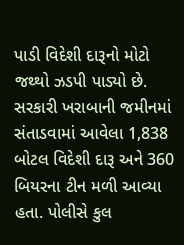પાડી વિદેશી દારૂનો મોટો જથ્થો ઝડપી પાડ્યો છે. સરકારી ખરાબાની જમીનમાં સંતાડવામાં આવેલા 1,838 બોટલ વિદેશી દારૂ અને 360 બિયરના ટીન મળી આવ્યા હતા. પોલીસે કુલ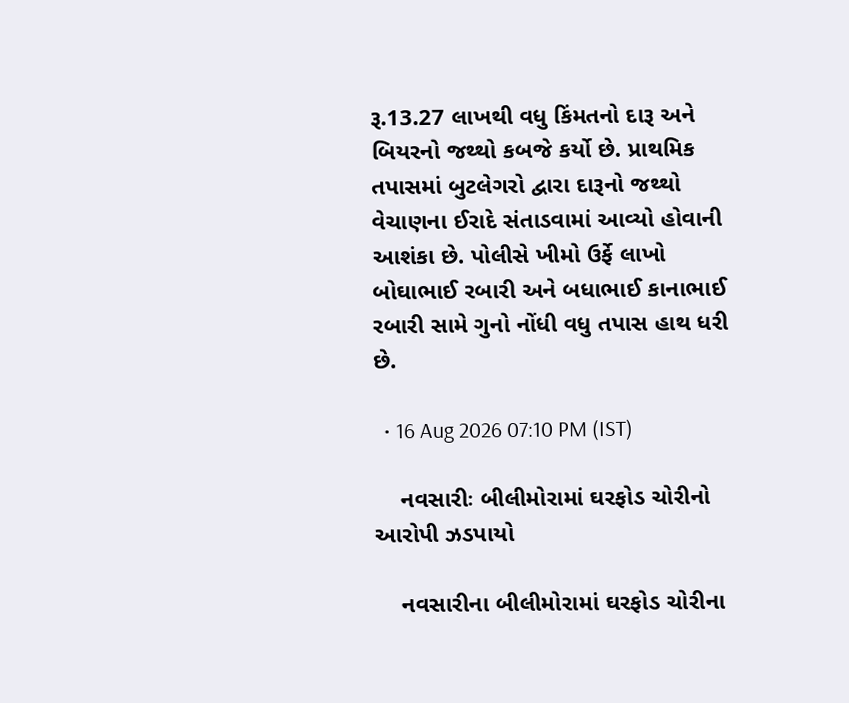રૂ.13.27 લાખથી વધુ કિંમતનો દારૂ અને બિયરનો જથ્થો કબજે કર્યો છે. પ્રાથમિક તપાસમાં બુટલેગરો દ્વારા દારૂનો જથ્થો વેચાણના ઈરાદે સંતાડવામાં આવ્યો હોવાની આશંકા છે. પોલીસે ખીમો ઉર્ફે લાખો બોઘાભાઈ રબારી અને બધાભાઈ કાનાભાઈ રબારી સામે ગુનો નોંધી વધુ તપાસ હાથ ધરી છે.

  • 16 Aug 2026 07:10 PM (IST)

    નવસારીઃ બીલીમોરામાં ઘરફોડ ચોરીનો આરોપી ઝડપાયો

    નવસારીના બીલીમોરામાં ઘરફોડ ચોરીના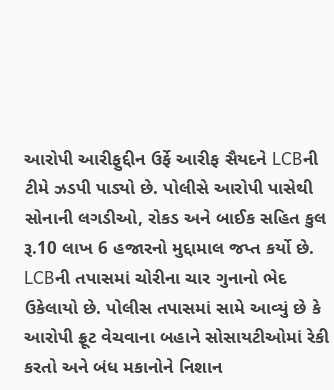આરોપી આરીફુદ્દીન ઉર્ફે આરીફ સૈયદને LCBની ટીમે ઝડપી પાડ્યો છે. પોલીસે આરોપી પાસેથી સોનાની લગડીઓ, રોકડ અને બાઈક સહિત કુલ રૂ.10 લાખ 6 હજારનો મુદ્દામાલ જપ્ત કર્યો છે. LCBની તપાસમાં ચોરીના ચાર ગુનાનો ભેદ ઉકેલાયો છે. પોલીસ તપાસમાં સામે આવ્યું છે કે આરોપી ફ્રૂટ વેચવાના બહાને સોસાયટીઓમાં રેકી કરતો અને બંધ મકાનોને નિશાન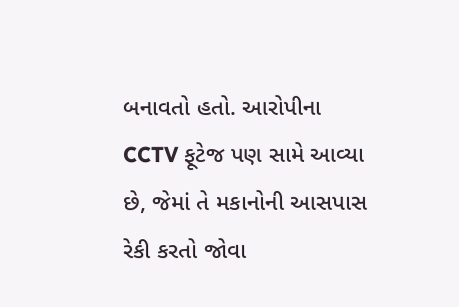બનાવતો હતો. આરોપીના CCTV ફૂટેજ પણ સામે આવ્યા છે, જેમાં તે મકાનોની આસપાસ રેકી કરતો જોવા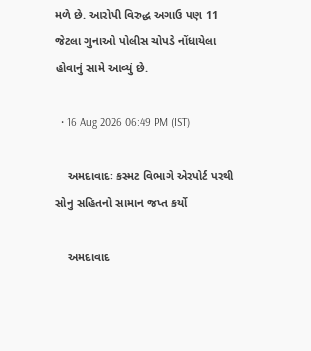મળે છે. આરોપી વિરુદ્ધ અગાઉ પણ 11 જેટલા ગુનાઓ પોલીસ ચોપડે નોંધાયેલા હોવાનું સામે આવ્યું છે.

  • 16 Aug 2026 06:49 PM (IST)

    અમદાવાદઃ કસ્મટ વિભાગે એરપોર્ટ પરથી સોનુ સહિતનો સામાન જપ્ત કર્યો

    અમદાવાદ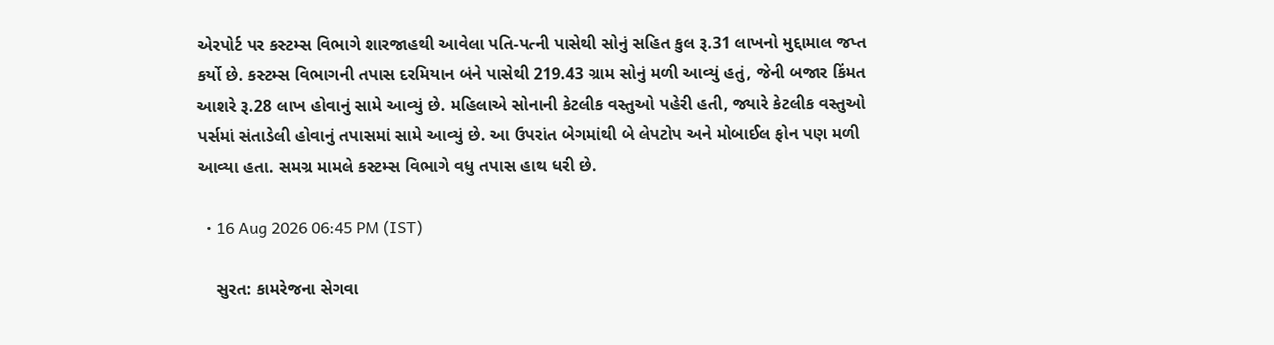એરપોર્ટ પર કસ્ટમ્સ વિભાગે શારજાહથી આવેલા પતિ-પત્ની પાસેથી સોનું સહિત કુલ રૂ.31 લાખનો મુદ્દામાલ જપ્ત કર્યો છે. કસ્ટમ્સ વિભાગની તપાસ દરમિયાન બંને પાસેથી 219.43 ગ્રામ સોનું મળી આવ્યું હતું, જેની બજાર કિંમત આશરે રૂ.28 લાખ હોવાનું સામે આવ્યું છે. મહિલાએ સોનાની કેટલીક વસ્તુઓ પહેરી હતી, જ્યારે કેટલીક વસ્તુઓ પર્સમાં સંતાડેલી હોવાનું તપાસમાં સામે આવ્યું છે. આ ઉપરાંત બેગમાંથી બે લેપટોપ અને મોબાઈલ ફોન પણ મળી આવ્યા હતા. સમગ્ર મામલે કસ્ટમ્સ વિભાગે વધુ તપાસ હાથ ધરી છે.

  • 16 Aug 2026 06:45 PM (IST)

    સુરત: કામરેજના સેગવા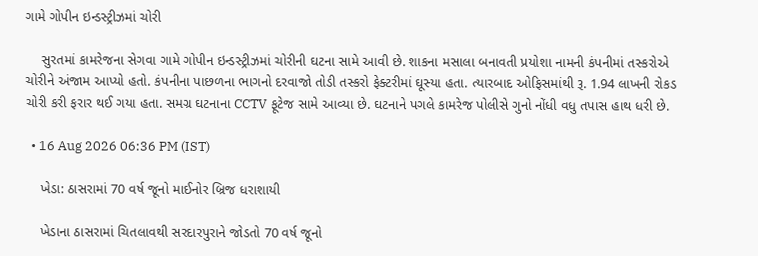ગામે ગોપીન ઇન્ડસ્ટ્રીઝમાં ચોરી

    સુરતમાં કામરેજના સેગવા ગામે ગોપીન ઇન્ડસ્ટ્રીઝમાં ચોરીની ઘટના સામે આવી છે. શાકના મસાલા બનાવતી પ્રયોશા નામની કંપનીમાં તસ્કરોએ ચોરીને અંજામ આપ્યો હતો. કંપનીના પાછળના ભાગનો દરવાજો તોડી તસ્કરો ફેક્ટરીમાં ઘૂસ્યા હતા. ત્યારબાદ ઓફિસમાંથી રૂ. 1.94 લાખની રોકડ ચોરી કરી ફરાર થઈ ગયા હતા. સમગ્ર ઘટનાના CCTV ફૂટેજ સામે આવ્યા છે. ઘટનાને પગલે કામરેજ પોલીસે ગુનો નોંધી વધુ તપાસ હાથ ધરી છે.

  • 16 Aug 2026 06:36 PM (IST)

    ખેડા: ઠાસરામાં 70 વર્ષ જૂનો માઈનોર બ્રિજ ધરાશાયી

    ખેડાના ઠાસરામાં ચિતલાવથી સરદારપુરાને જોડતો 70 વર્ષ જૂનો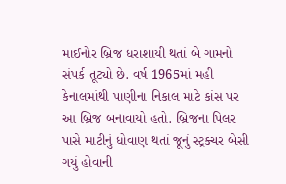માઈનોર બ્રિજ ધરાશાયી થતાં બે ગામનો સંપર્ક તૂટ્યો છે. વર્ષ 1965માં મહી કેનાલમાંથી પાણીના નિકાલ માટે કાંસ પર આ બ્રિજ બનાવાયો હતો. બ્રિજના પિલર પાસે માટીનું ધોવાણ થતાં જૂનું સ્ટ્રક્ચર બેસી ગયું હોવાની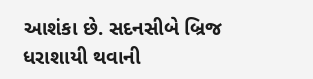આશંકા છે. સદનસીબે બ્રિજ ધરાશાયી થવાની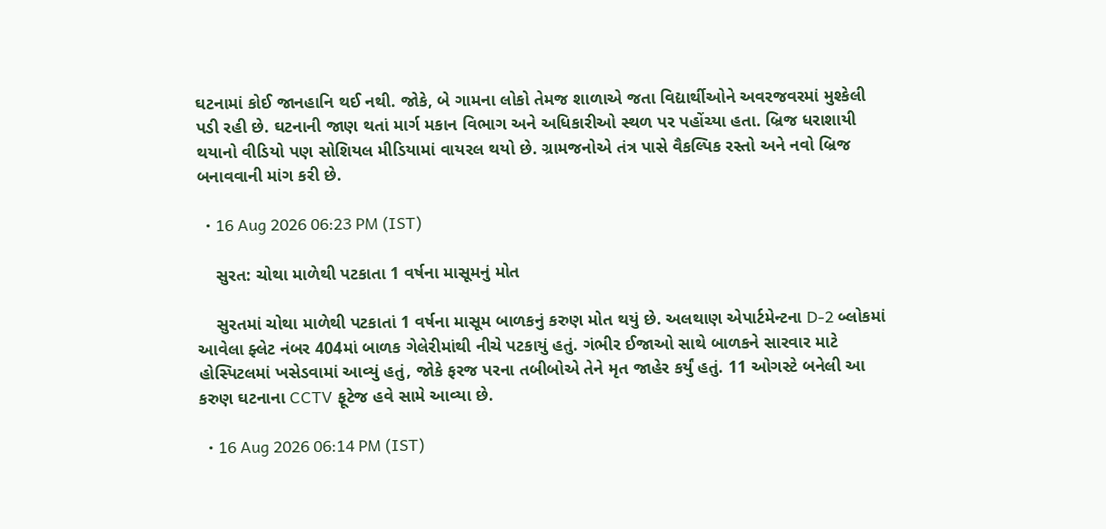ઘટનામાં કોઈ જાનહાનિ થઈ નથી. જોકે, બે ગામના લોકો તેમજ શાળાએ જતા વિદ્યાર્થીઓને અવરજવરમાં મુશ્કેલી પડી રહી છે. ઘટનાની જાણ થતાં માર્ગ મકાન વિભાગ અને અધિકારીઓ સ્થળ પર પહોંચ્યા હતા. બ્રિજ ધરાશાયી થયાનો વીડિયો પણ સોશિયલ મીડિયામાં વાયરલ થયો છે. ગ્રામજનોએ તંત્ર પાસે વૈકલ્પિક રસ્તો અને નવો બ્રિજ બનાવવાની માંગ કરી છે.

  • 16 Aug 2026 06:23 PM (IST)

    સુરત: ચોથા માળેથી પટકાતા 1 વર્ષના માસૂમનું મોત

    સુરતમાં ચોથા માળેથી પટકાતાં 1 વર્ષના માસૂમ બાળકનું કરુણ મોત થયું છે. અલથાણ એપાર્ટમેન્ટના D-2 બ્લોકમાં આવેલા ફ્લેટ નંબર 404માં બાળક ગેલેરીમાંથી નીચે પટકાયું હતું. ગંભીર ઈજાઓ સાથે બાળકને સારવાર માટે હોસ્પિટલમાં ખસેડવામાં આવ્યું હતું, જોકે ફરજ પરના તબીબોએ તેને મૃત જાહેર કર્યું હતું. 11 ઓગસ્ટે બનેલી આ કરુણ ઘટનાના CCTV ફૂટેજ હવે સામે આવ્યા છે.

  • 16 Aug 2026 06:14 PM (IST)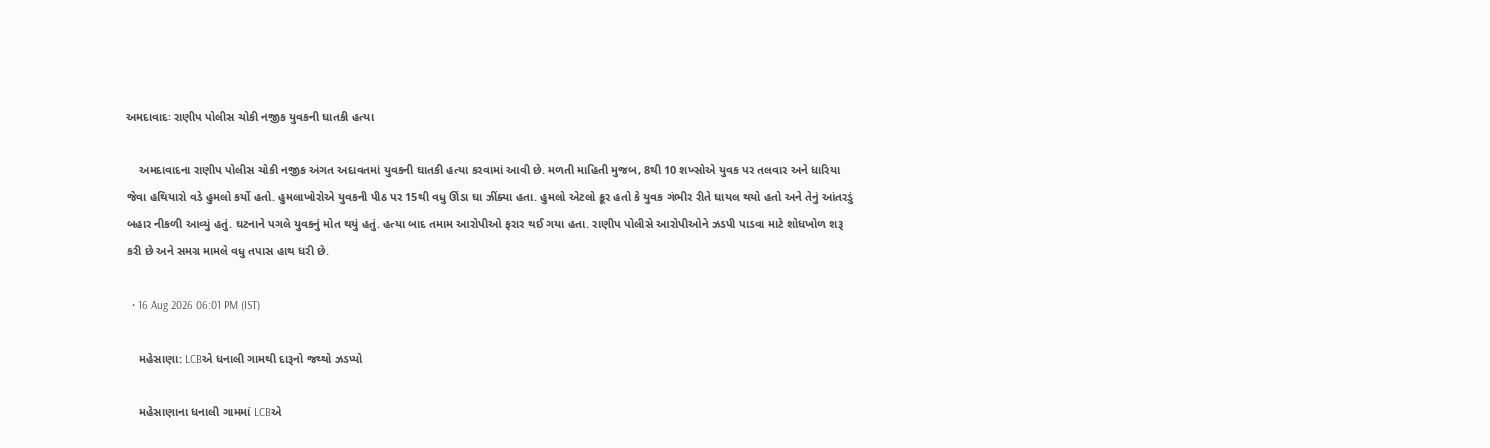અમદાવાદઃ રાણીપ પોલીસ ચોકી નજીક યુવકની ઘાતકી હત્યા

    અમદાવાદના રાણીપ પોલીસ ચોકી નજીક અંગત અદાવતમાં યુવકની ઘાતકી હત્યા કરવામાં આવી છે. મળતી માહિતી મુજબ, 8થી 10 શખ્સોએ યુવક પર તલવાર અને ધારિયા જેવા હથિયારો વડે હુમલો કર્યો હતો. હુમલાખોરોએ યુવકની પીઠ પર 15થી વધુ ઊંડા ઘા ઝીંક્યા હતા. હુમલો એટલો ક્રૂર હતો કે યુવક ગંભીર રીતે ઘાયલ થયો હતો અને તેનું આંતરડું બહાર નીકળી આવ્યું હતું. ઘટનાને પગલે યુવકનું મોત થયું હતું. હત્યા બાદ તમામ આરોપીઓ ફરાર થઈ ગયા હતા. રાણીપ પોલીસે આરોપીઓને ઝડપી પાડવા માટે શોધખોળ શરૂ કરી છે અને સમગ્ર મામલે વધુ તપાસ હાથ ધરી છે.

  • 16 Aug 2026 06:01 PM (IST)

    મહેસાણા: LCBએ ધનાલી ગામથી દારૂનો જથ્થો ઝડપ્યો

    મહેસાણાના ધનાલી ગામમાં LCBએ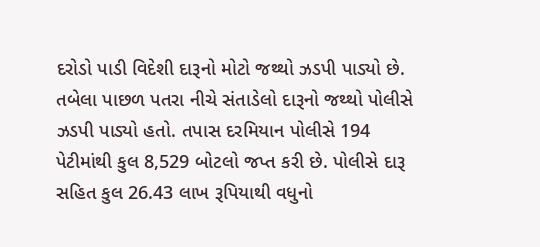દરોડો પાડી વિદેશી દારૂનો મોટો જથ્થો ઝડપી પાડ્યો છે. તબેલા પાછળ પતરા નીચે સંતાડેલો દારૂનો જથ્થો પોલીસે ઝડપી પાડ્યો હતો. તપાસ દરમિયાન પોલીસે 194 પેટીમાંથી કુલ 8,529 બોટલો જપ્ત કરી છે. પોલીસે દારૂ સહિત કુલ 26.43 લાખ રૂપિયાથી વધુનો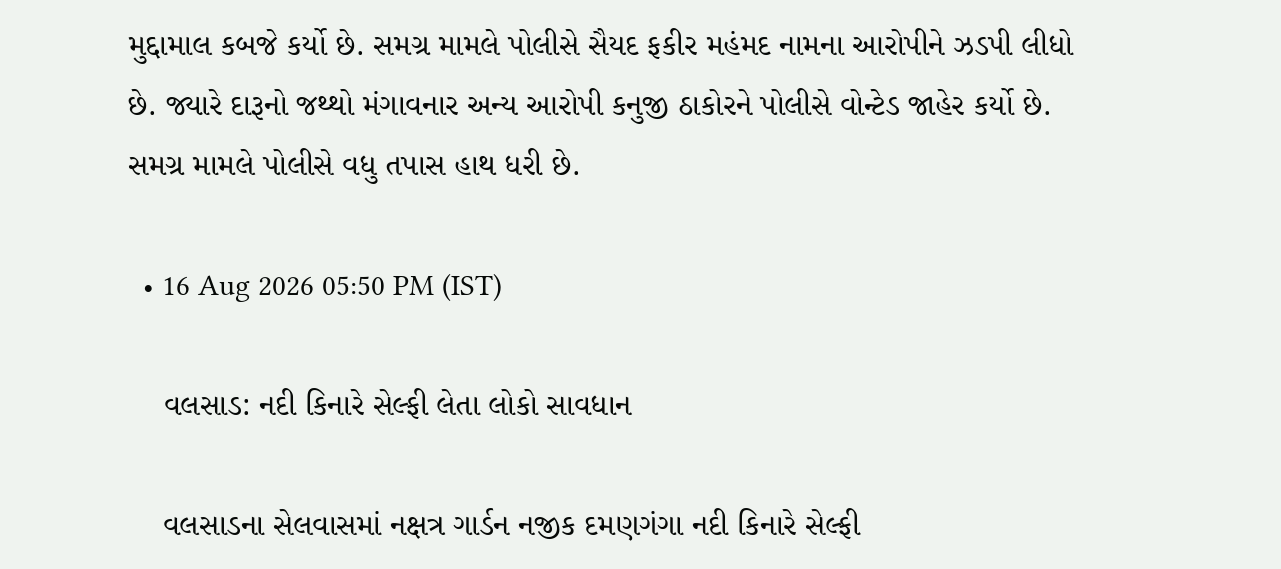મુદ્દામાલ કબજે કર્યો છે. સમગ્ર મામલે પોલીસે સૈયદ ફકીર મહંમદ નામના આરોપીને ઝડપી લીધો છે. જ્યારે દારૂનો જથ્થો મંગાવનાર અન્ય આરોપી કનુજી ઠાકોરને પોલીસે વોન્ટેડ જાહેર કર્યો છે. સમગ્ર મામલે પોલીસે વધુ તપાસ હાથ ધરી છે.

  • 16 Aug 2026 05:50 PM (IST)

    વલસાડ: નદી કિનારે સેલ્ફી લેતા લોકો સાવધાન

    વલસાડના સેલવાસમાં નક્ષત્ર ગાર્ડન નજીક દમણગંગા નદી કિનારે સેલ્ફી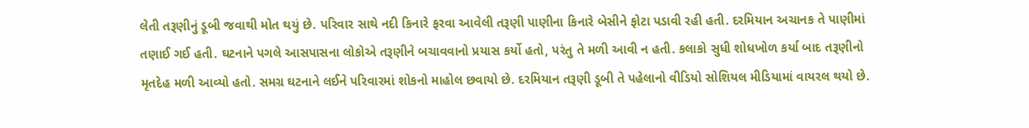લેતી તરૂણીનું ડૂબી જવાથી મોત થયું છે. પરિવાર સાથે નદી કિનારે ફરવા આવેલી તરૂણી પાણીના કિનારે બેસીને ફોટા પડાવી રહી હતી. દરમિયાન અચાનક તે પાણીમાં તણાઈ ગઈ હતી. ઘટનાને પગલે આસપાસના લોકોએ તરૂણીને બચાવવાનો પ્રયાસ કર્યો હતો, પરંતુ તે મળી આવી ન હતી. કલાકો સુધી શોધખોળ કર્યા બાદ તરૂણીનો મૃતદેહ મળી આવ્યો હતો. સમગ્ર ઘટનાને લઈને પરિવારમાં શોકનો માહોલ છવાયો છે. દરમિયાન તરૂણી ડૂબી તે પહેલાનો વીડિયો સોશિયલ મીડિયામાં વાયરલ થયો છે.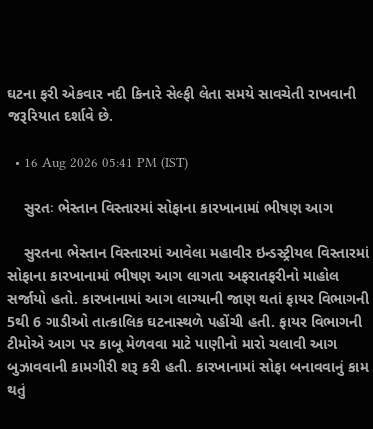ઘટના ફરી એકવાર નદી કિનારે સેલ્ફી લેતા સમયે સાવચેતી રાખવાની જરૂરિયાત દર્શાવે છે.

  • 16 Aug 2026 05:41 PM (IST)

    સુરતઃ ભેસ્તાન વિસ્તારમાં સોફાના કારખાનામાં ભીષણ આગ

    સુરતના ભેસ્તાન વિસ્તારમાં આવેલા મહાવીર ઇન્ડસ્ટ્રીયલ વિસ્તારમાં સોફાના કારખાનામાં ભીષણ આગ લાગતા અફરાતફરીનો માહોલ સર્જાયો હતો. કારખાનામાં આગ લાગ્યાની જાણ થતાં ફાયર વિભાગની 5થી 6 ગાડીઓ તાત્કાલિક ઘટનાસ્થળે પહોંચી હતી. ફાયર વિભાગની ટીમોએ આગ પર કાબૂ મેળવવા માટે પાણીનો મારો ચલાવી આગ બુઝાવવાની કામગીરી શરૂ કરી હતી. કારખાનામાં સોફા બનાવવાનું કામ થતું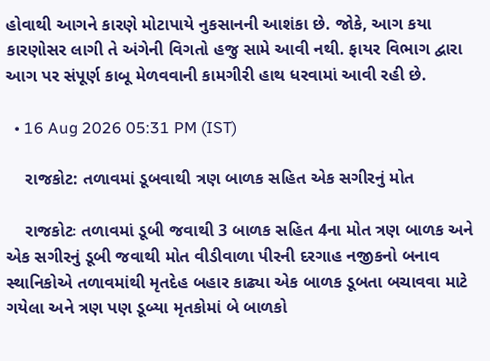હોવાથી આગને કારણે મોટાપાયે નુકસાનની આશંકા છે. જોકે, આગ કયા કારણોસર લાગી તે અંગેની વિગતો હજુ સામે આવી નથી. ફાયર વિભાગ દ્વારા આગ પર સંપૂર્ણ કાબૂ મેળવવાની કામગીરી હાથ ધરવામાં આવી રહી છે.

  • 16 Aug 2026 05:31 PM (IST)

    રાજકોટ: તળાવમાં ડૂબવાથી ત્રણ બાળક સહિત એક સગીરનું મોત

    રાજકોટઃ તળાવમાં ડૂબી જવાથી 3 બાળક સહિત 4ના મોત ત્રણ બાળક અને એક સગીરનું ડૂબી જવાથી મોત વીડીવાળા પીરની દરગાહ નજીકનો બનાવ સ્થાનિકોએ તળાવમાંથી મૃતદેહ બહાર કાઢ્યા એક બાળક ડૂબતા બચાવવા માટે ગયેલા અને ત્રણ પણ ડૂબ્યા મૃતકોમાં બે બાળકો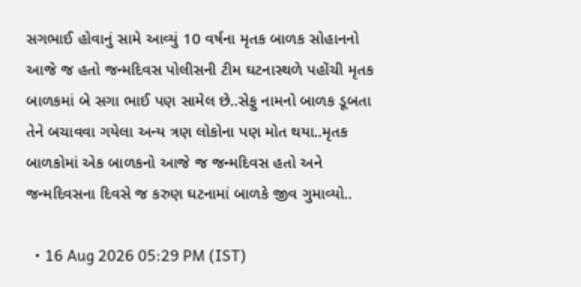સગભાઈ હોવાનું સામે આવ્યું 10 વર્ષના મૃતક બાળક સોહાનનો આજે જ હતો જન્મદિવસ પોલીસની ટીમ ઘટનાસ્થળે પહોંચી મૃતક બાળકમાં બે સગા ભાઈ પણ સામેલ છે..સેફુ નામનો બાળક ડૂબતા તેને બચાવવા ગયેલા અન્ય ત્રણ લોકોના પણ મોત થયા..મૃતક બાળકોમાં એક બાળકનો આજે જ જન્મદિવસ હતો અને જન્મદિવસના દિવસે જ કરુણ ઘટનામાં બાળકે જીવ ગુમાવ્યો..

  • 16 Aug 2026 05:29 PM (IST)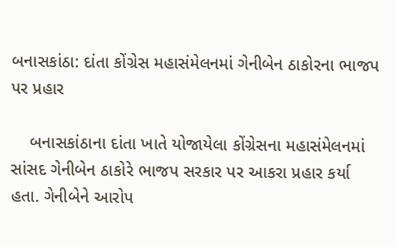બનાસકાંઠા: દાંતા કોંગ્રેસ મહાસંમેલનમાં ગેનીબેન ઠાકોરના ભાજપ પર પ્રહાર

    બનાસકાંઠાના દાંતા ખાતે યોજાયેલા કોંગ્રેસના મહાસંમેલનમાં સાંસદ ગેનીબેન ઠાકોરે ભાજપ સરકાર પર આકરા પ્રહાર કર્યા હતા. ગેનીબેને આરોપ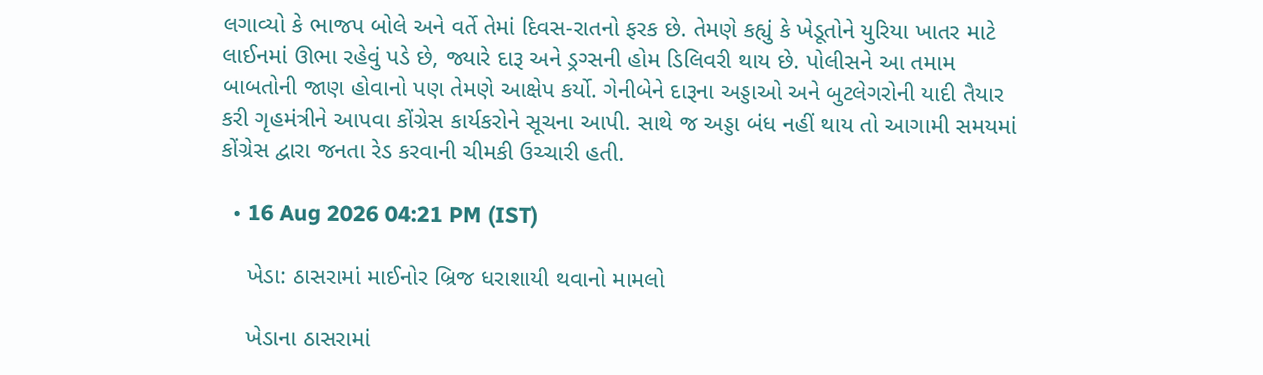લગાવ્યો કે ભાજપ બોલે અને વર્તે તેમાં દિવસ-રાતનો ફરક છે. તેમણે કહ્યું કે ખેડૂતોને યુરિયા ખાતર માટે લાઈનમાં ઊભા રહેવું પડે છે, જ્યારે દારૂ અને ડ્રગ્સની હોમ ડિલિવરી થાય છે. પોલીસને આ તમામ બાબતોની જાણ હોવાનો પણ તેમણે આક્ષેપ કર્યો. ગેનીબેને દારૂના અડ્ડાઓ અને બુટલેગરોની યાદી તૈયાર કરી ગૃહમંત્રીને આપવા કોંગ્રેસ કાર્યકરોને સૂચના આપી. સાથે જ અડ્ડા બંધ નહીં થાય તો આગામી સમયમાં કોંગ્રેસ દ્વારા જનતા રેડ કરવાની ચીમકી ઉચ્ચારી હતી.

  • 16 Aug 2026 04:21 PM (IST)

    ખેડા: ઠાસરામાં માઈનોર બ્રિજ ધરાશાયી થવાનો મામલો

    ખેડાના ઠાસરામાં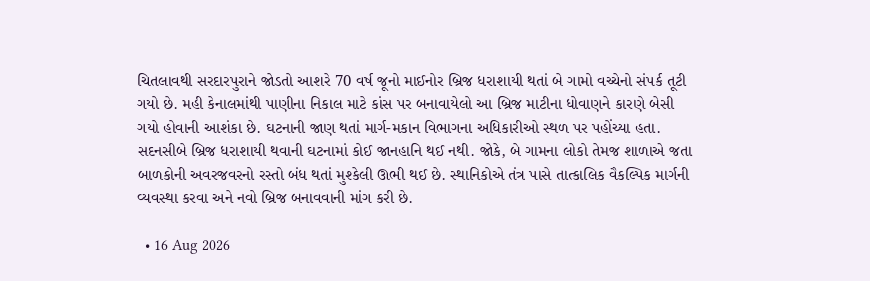ચિતલાવથી સરદારપુરાને જોડતો આશરે 70 વર્ષ જૂનો માઈનોર બ્રિજ ધરાશાયી થતાં બે ગામો વચ્ચેનો સંપર્ક તૂટી ગયો છે. મહી કેનાલમાંથી પાણીના નિકાલ માટે કાંસ પર બનાવાયેલો આ બ્રિજ માટીના ધોવાણને કારણે બેસી ગયો હોવાની આશંકા છે. ઘટનાની જાણ થતાં માર્ગ-મકાન વિભાગના અધિકારીઓ સ્થળ પર પહોંચ્યા હતા. સદનસીબે બ્રિજ ધરાશાયી થવાની ઘટનામાં કોઈ જાનહાનિ થઈ નથી. જોકે, બે ગામના લોકો તેમજ શાળાએ જતા બાળકોની અવરજવરનો રસ્તો બંધ થતાં મુશ્કેલી ઊભી થઈ છે. સ્થાનિકોએ તંત્ર પાસે તાત્કાલિક વૈકલ્પિક માર્ગની વ્યવસ્થા કરવા અને નવો બ્રિજ બનાવવાની માંગ કરી છે.

  • 16 Aug 2026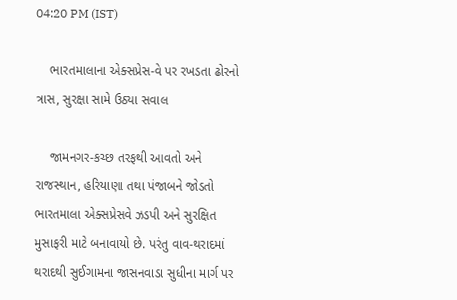04:20 PM (IST)

    ભારતમાલાના એક્સપ્રેસ-વે પર રખડતા ઢોરનો ત્રાસ, સુરક્ષા સામે ઉઠ્યા સવાલ

    જામનગર-કચ્છ તરફથી આવતો અને રાજસ્થાન, હરિયાણા તથા પંજાબને જોડતો ભારતમાલા એક્સપ્રેસવે ઝડપી અને સુરક્ષિત મુસાફરી માટે બનાવાયો છે. પરંતુ વાવ-થરાદમાં થરાદથી સુઈગામના જાસનવાડા સુધીના માર્ગ પર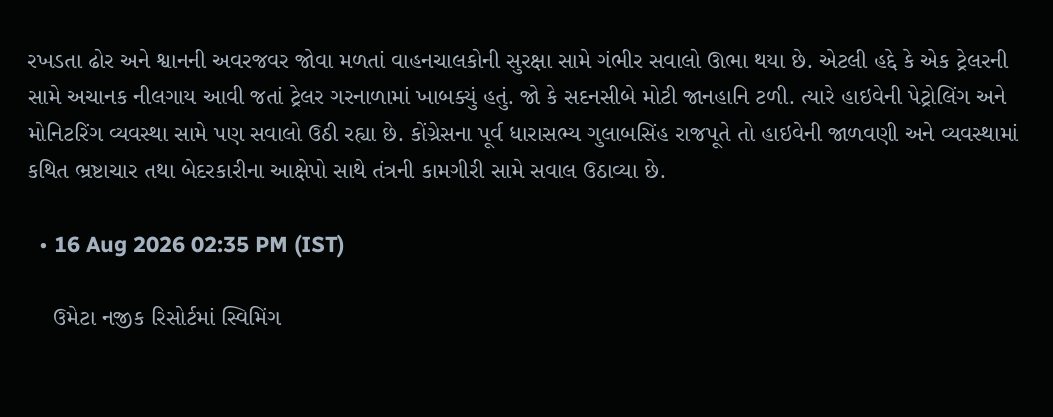રખડતા ઢોર અને શ્વાનની અવરજવર જોવા મળતાં વાહનચાલકોની સુરક્ષા સામે ગંભીર સવાલો ઊભા થયા છે. એટલી હદ્દે કે એક ટ્રેલરની સામે અચાનક નીલગાય આવી જતાં ટ્રેલર ગરનાળામાં ખાબક્યું હતું. જો કે સદનસીબે મોટી જાનહાનિ ટળી. ત્યારે હાઇવેની પેટ્રોલિંગ અને મોનિટરિંગ વ્યવસ્થા સામે પણ સવાલો ઉઠી રહ્યા છે. કોંગ્રેસના પૂર્વ ધારાસભ્ય ગુલાબસિંહ રાજપૂતે તો હાઇવેની જાળવણી અને વ્યવસ્થામાં કથિત ભ્રષ્ટાચાર તથા બેદરકારીના આક્ષેપો સાથે તંત્રની કામગીરી સામે સવાલ ઉઠાવ્યા છે.

  • 16 Aug 2026 02:35 PM (IST)

    ઉમેટા નજીક રિસોર્ટમાં સ્વિમિંગ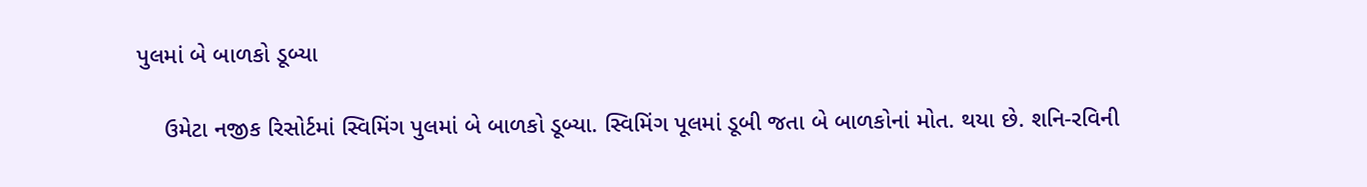પુલમાં બે બાળકો ડૂબ્યા

    ઉમેટા નજીક રિસોર્ટમાં સ્વિમિંગ પુલમાં બે બાળકો ડૂબ્યા. સ્વિમિંગ પૂલમાં ડૂબી જતા બે બાળકોનાં મોત. થયા છે. શનિ-રવિની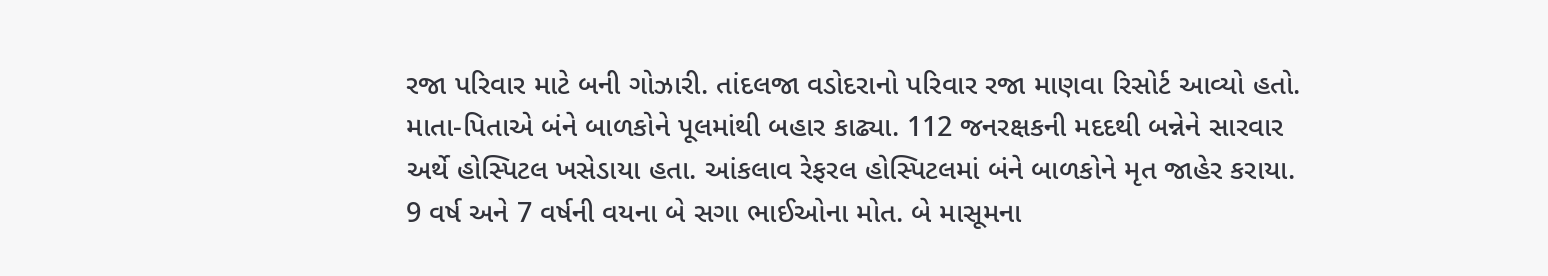રજા પરિવાર માટે બની ગોઝારી. તાંદલજા વડોદરાનો પરિવાર રજા માણવા રિસોર્ટ આવ્યો હતો. માતા-પિતાએ બંને બાળકોને પૂલમાંથી બહાર કાઢ્યા. 112 જનરક્ષકની મદદથી બન્નેને સારવાર અર્થે હોસ્પિટલ ખસેડાયા હતા. આંકલાવ રેફરલ હોસ્પિટલમાં બંને બાળકોને મૃત જાહેર કરાયા. 9 વર્ષ અને 7 વર્ષની વયના બે સગા ભાઈઓના મોત. બે માસૂમના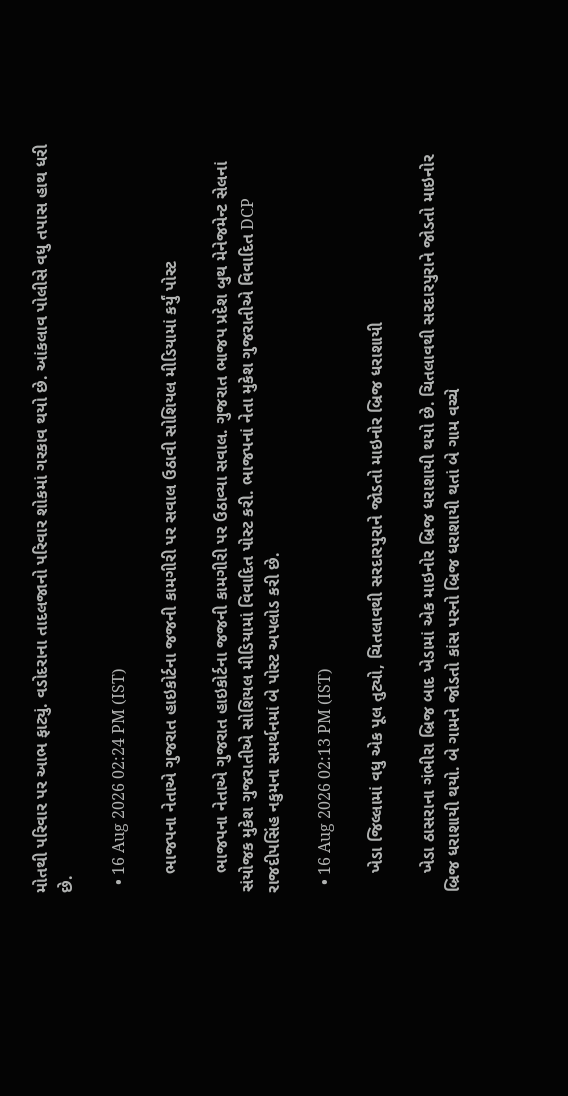મોતથી પરિવાર પર આભ ફાટ્યું. વડોદરાના તાદલજાનો પરિવાર શોકમાં ગરકાવ થયો છે. આંકલાવ પોલીસે વધુ તપાસ હાથ ધરી છે.

  • 16 Aug 2026 02:24 PM (IST)

    ભાજપના નેતાએ ગુજરાત હાઇકોર્ટના જજની કામગીરી પર સવાલ ઉઠાવી સોશિયલ મીડિયામાં કર્યું પોસ્ટ

    ભાજપના નેતાએ ગુજરાત હાઇકોર્ટના જજની કામગીરી પર ઉઠાવ્યા સવાલ. ગુજરાત ભાજપ પ્રદેશ બુથ મેનેજમેન્ટ સેલનાં સંયોજક મુકેશ ગુજરાતીએ સોશિયલ મીડિયામાં વિવાદિત પોસ્ટ કરી. ભાજપનાં નેતા મુકેશ ગુજરાતીએ વિવાદિત DCP રાજદીપસિંહ નકુમના સમર્થનમાં બે પોસ્ટ અપલોડ કરી છે.

  • 16 Aug 2026 02:13 PM (IST)

    ખેડા જિલ્લામાં વધુ એક પૂલ તુટ્યો, ચિતલાવથી સરદારપુરાને જોડતો માઇનોર બ્રિજ ધરાશાયી

    ખેડા ઠાસરાના ગંભીરા બ્રિજ બાદ ખેડામાં એક માઇનોર બ્રિજ ધરાશાયી થયો છે. ચિતલાવથી સરદારપુરાને જોડતો માઇનોર બ્રિજ ધરાશાયી થયો. બે ગામને જોડતો કાંસ પરનો બ્રિજ ધરાશાયી થતાં બે ગામ વચ્ચે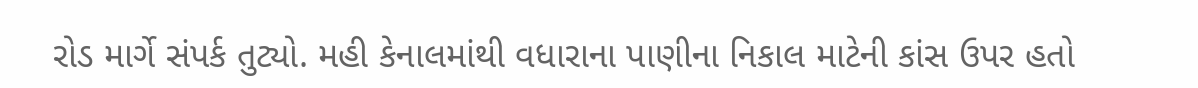રોડ માર્ગે સંપર્ક તુટ્યો. મહી કેનાલમાંથી વધારાના પાણીના નિકાલ માટેની કાંસ ઉપર હતો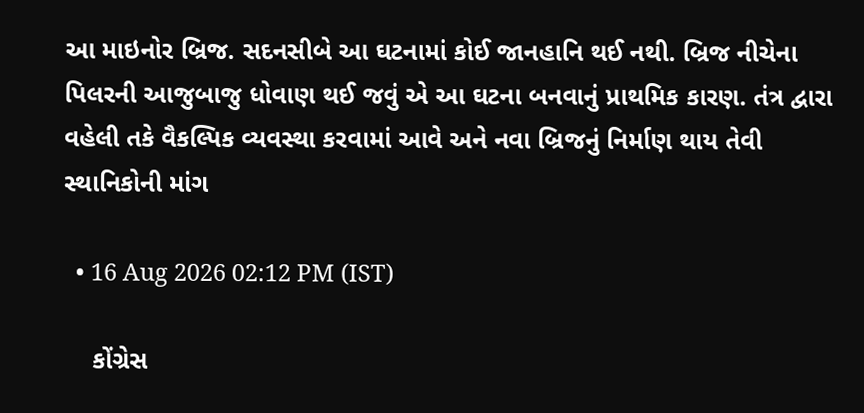આ માઇનોર બ્રિજ. સદનસીબે આ ઘટનામાં કોઈ જાનહાનિ થઈ નથી. બ્રિજ નીચેના પિલરની આજુબાજુ ધોવાણ થઈ જવું એ આ ઘટના બનવાનું પ્રાથમિક કારણ. તંત્ર દ્વારા વહેલી તકે વૈકલ્પિક વ્યવસ્થા કરવામાં આવે અને નવા બ્રિજનું નિર્માણ થાય તેવી સ્થાનિકોની માંગ

  • 16 Aug 2026 02:12 PM (IST)

    કોંગ્રેસ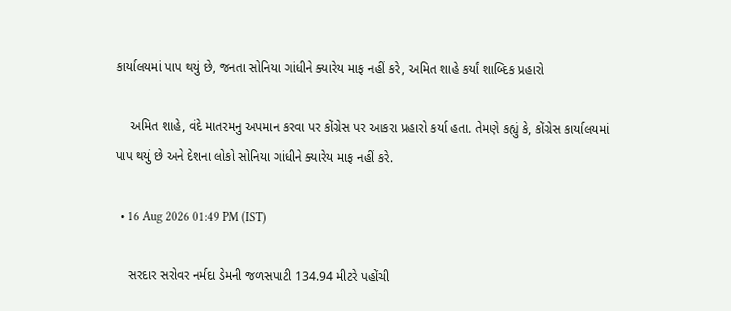કાર્યાલયમાં પાપ થયું છે, જનતા સોનિયા ગાંધીને ક્યારેય માફ નહીં કરે, અમિત શાહે કર્યાં શાબ્દિક પ્રહારો

    અમિત શાહે, વંદે માતરમનુ અપમાન કરવા પર કોંગ્રેસ પર આકરા પ્રહારો કર્યા હતા. તેમણે કહ્યું કે, કોંગ્રેસ કાર્યાલયમાં પાપ થયું છે અને દેશના લોકો સોનિયા ગાંધીને ક્યારેય માફ નહીં કરે.

  • 16 Aug 2026 01:49 PM (IST)

    સરદાર સરોવર નર્મદા ડેમની જળસપાટી 134.94 મીટરે પહોંચી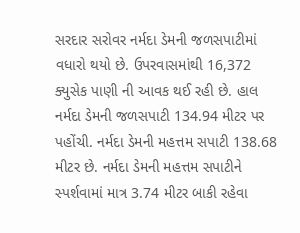સરદાર સરોવર નર્મદા ડેમની જળસપાટીમાં વધારો થયો છે. ઉપરવાસમાંથી 16,372 ક્યુસેક પાણી ની આવક થઈ રહી છે. હાલ નર્મદા ડેમની જળસપાટી 134.94 મીટર પર પહોંચી. નર્મદા ડેમની મહત્તમ સપાટી 138.68 મીટર છે. નર્મદા ડેમની મહત્તમ સપાટીને સ્પર્શવામાં માત્ર 3.74 મીટર બાકી રહેવા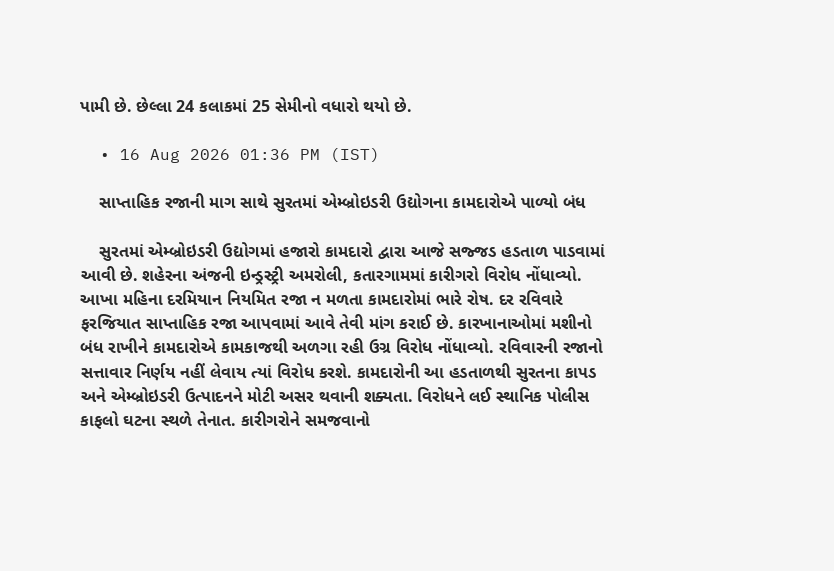પામી છે. છેલ્લા 24 કલાકમાં 25 સેમીનો વધારો થયો છે.

  • 16 Aug 2026 01:36 PM (IST)

    સાપ્તાહિક રજાની માગ સાથે સુરતમાં એમ્બ્રોઇડરી ઉદ્યોગના કામદારોએ પાળ્યો બંધ

    સુરતમાં એમ્બ્રોઇડરી ઉદ્યોગમાં હજારો કામદારો દ્વારા આજે સજ્જડ હડતાળ પાડવામાં આવી છે. શહેરના અંજની ઇન્ડ્રસ્ટ્રી અમરોલી, કતારગામમાં કારીગરો વિરોધ નોંધાવ્યો. આખા મહિના દરમિયાન નિયમિત રજા ન મળતા કામદારોમાં ભારે રોષ. દર રવિવારે ફરજિયાત સાપ્તાહિક રજા આપવામાં આવે તેવી માંગ કરાઈ છે. કારખાનાઓમાં મશીનો બંધ રાખીને કામદારોએ કામકાજથી અળગા રહી ઉગ્ર વિરોધ નોંધાવ્યો. રવિવારની રજાનો સત્તાવાર નિર્ણય નહીં લેવાય ત્યાં વિરોધ કરશે. કામદારોની આ હડતાળથી સુરતના કાપડ અને એમ્બ્રોઇડરી ઉત્પાદનને મોટી અસર થવાની શક્યતા. વિરોધને લઈ સ્થાનિક પોલીસ કાફલો ઘટના સ્થળે તેનાત. કારીગરોને સમજવાનો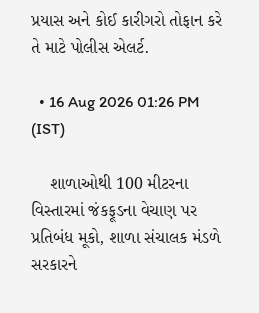પ્રયાસ અને કોઈ કારીગરો તોફાન કરે તે માટે પોલીસ એલર્ટ.

  • 16 Aug 2026 01:26 PM (IST)

    શાળાઓથી 100 મીટરના વિસ્તારમાં જંકફૂડના વેચાણ પર પ્રતિબંધ મૂકો, શાળા સંચાલક મંડળે સરકારને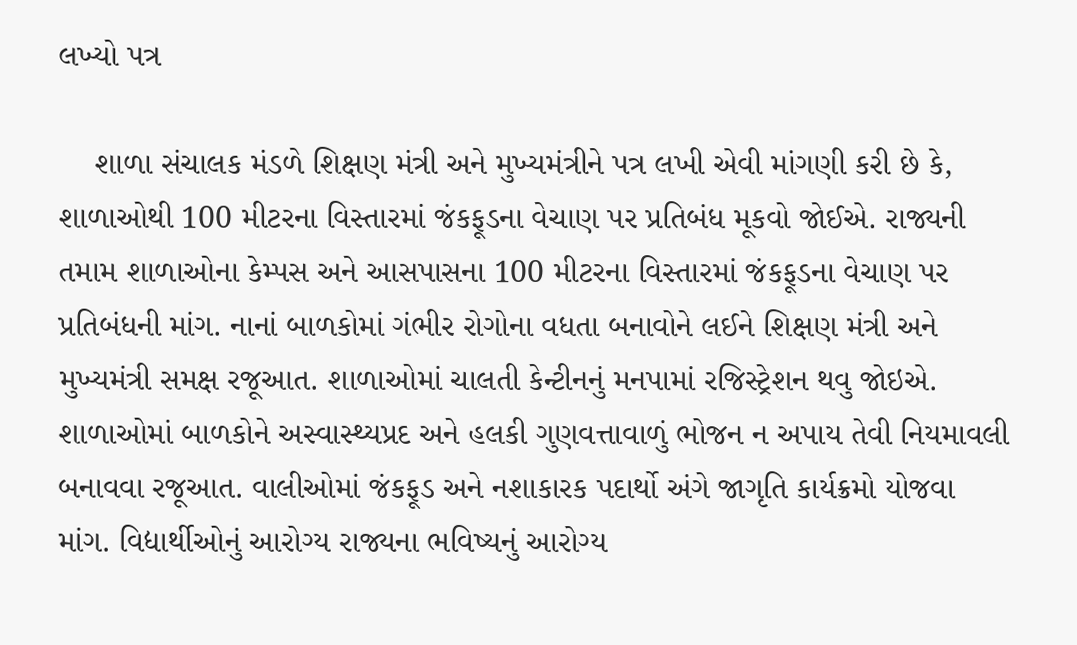લખ્યો પત્ર

    શાળા સંચાલક મંડળે શિક્ષણ મંત્રી અને મુખ્યમંત્રીને પત્ર લખી એવી માંગણી કરી છે કે, શાળાઓથી 100 મીટરના વિસ્તારમાં જંકફૂડના વેચાણ પર પ્રતિબંધ મૂકવો જોઈએ. રાજ્યની તમામ શાળાઓના કેમ્પસ અને આસપાસના 100 મીટરના વિસ્તારમાં જંકફૂડના વેચાણ પર પ્રતિબંધની માંગ. નાનાં બાળકોમાં ગંભીર રોગોના વધતા બનાવોને લઈને શિક્ષણ મંત્રી અને મુખ્યમંત્રી સમક્ષ રજૂઆત. શાળાઓમાં ચાલતી કેન્ટીનનું મનપામાં રજિસ્ટ્રેશન થવુ જોઇએ. શાળાઓમાં બાળકોને અસ્વાસ્થ્યપ્રદ અને હલકી ગુણવત્તાવાળું ભોજન ન અપાય તેવી નિયમાવલી બનાવવા રજૂઆત. વાલીઓમાં જંકફૂડ અને નશાકારક પદાર્થો અંગે જાગૃતિ કાર્યક્રમો યોજવા માંગ. વિદ્યાર્થીઓનું આરોગ્ય રાજ્યના ભવિષ્યનું આરોગ્ય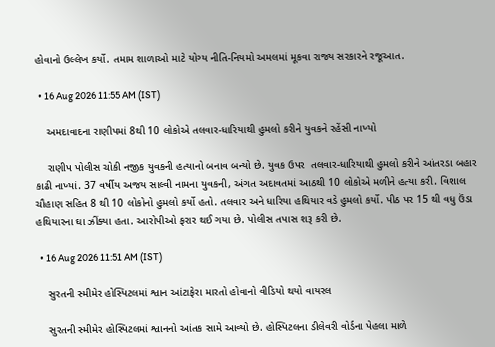હોવાનો ઉલ્લેખ કર્યો. તમામ શાળાઓ માટે યોગ્ય નીતિ-નિયમો અમલમાં મૂકવા રાજ્ય સરકારને રજૂઆત.

  • 16 Aug 2026 11:55 AM (IST)

    અમદાવાદના રાણીપમાં 8થી 10 લોકોએ તલવાર-ધારિયાથી હુમલો કરીને યુવકને રહેંસી નાખ્યો

    રાણીપ પોલીસ ચોકી નજીક યુવકની હત્યાનો બનાવ બન્યો છે. યુવક ઉપર  તલવાર-ધારિયાથી હુમલો કરીને આંતરડા બહાર કાઢી નાખ્યાં. 37 વર્ષીય અજય સાલ્વી નામના યુવકની, અંગત અદાવતમાં આઠથી 10 લોકોએ મળીને હત્યા કરી. વિશાલ ચૌહાણ સહિત 8 થી 10 લોકોનો હુમલો કર્યો હતો. તલવાર અને ધારિયા હથિયાર વડે હુમલો કર્યો. પીઠ પર 15 થી વધુ ઉંડા હથિયારના ઘા ઝીંક્યા હતા. આરોપીઓ ફરાર થઈ ગયા છે. પોલીસ તપાસ શરૂ કરી છે.

  • 16 Aug 2026 11:51 AM (IST)

    સુરતની સ્મીમેર હોસ્પિટલમાં શ્વાન આંટાફેરા મારતો હોવાનો વીડિયો થયો વાયરલ

    સુરતની સ્મીમેર હોસ્પિટલમાં શ્વાનનો આંતક સામે આવ્યો છે. હોસ્પિટલના ડીલેવરી વોર્ડના પેહલા માળે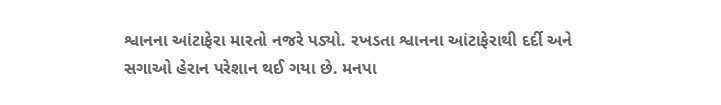શ્વાનના આંટાફેરા મારતો નજરે પડ્યો. રખડતા શ્વાનના આંટાફેરાથી દર્દી અને સગાઓ હેરાન પરેશાન થઈ ગયા છે. મનપા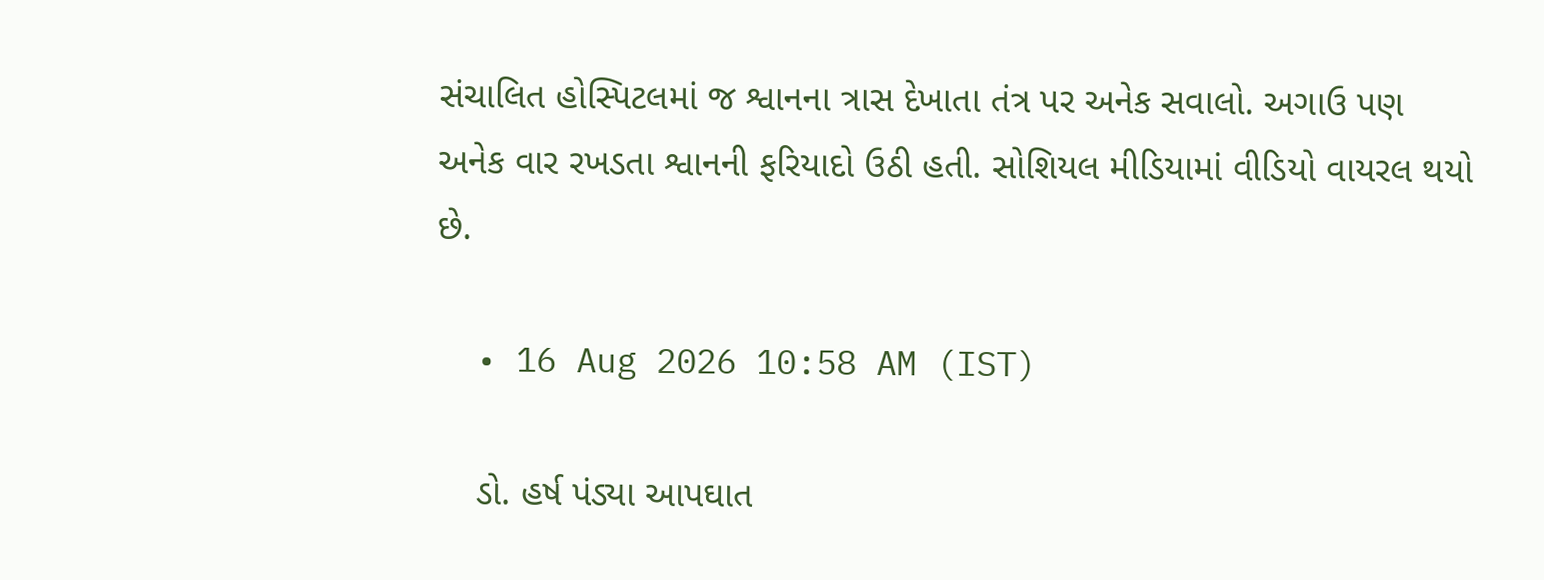સંચાલિત હોસ્પિટલમાં જ શ્વાનના ત્રાસ દેખાતા તંત્ર પર અનેક સવાલો. અગાઉ પણ અનેક વાર રખડતા શ્વાનની ફરિયાદો ઉઠી હતી. સોશિયલ મીડિયામાં વીડિયો વાયરલ થયો છે.

  • 16 Aug 2026 10:58 AM (IST)

    ડો. હર્ષ પંડ્યા આપઘાત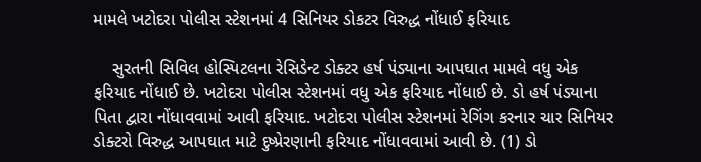મામલે ખટોદરા પોલીસ સ્ટેશનમાં 4 સિનિયર ડોકટર વિરુદ્ધ નોંધાઈ ફરિયાદ

    સુરતની સિવિલ હોસ્પિટલના રેસિડેન્ટ ડોક્ટર હર્ષ પંડ્યાના આપઘાત મામલે વધુ એક ફરિયાદ નોંધાઈ છે. ખટોદરા પોલીસ સ્ટેશનમાં વધુ એક ફરિયાદ નોંધાઈ છે. ડો હર્ષ પંડ્યાના પિતા દ્વારા નોંધાવવામાં આવી ફરિયાદ. ખટોદરા પોલીસ સ્ટેશનમાં રેગિંગ કરનાર ચાર સિનિયર ડોક્ટરો વિરુદ્ધ આપઘાત માટે દુષ્પ્રેરણાની ફરિયાદ નોંધાવવામાં આવી છે. (1) ડો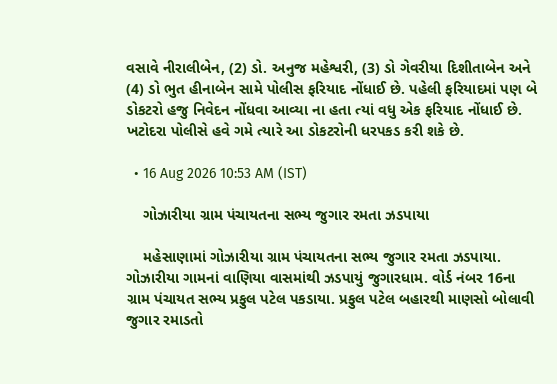વસાવે નીરાલીબેન, (2) ડો. અનુજ મહેશ્વરી, (3) ડો ગેવરીયા દિશીતાબેન અને (4) ડો ભુત હીનાબેન સામે પોલીસ ફરિયાદ નોંધાઈ છે. પહેલી ફરિયાદમાં પણ બે ડોકટરો હજુ નિવેદન નોંધવા આવ્યા ના હતા ત્યાં વધુ એક ફરિયાદ નોંધાઈ છે. ખટોદરા પોલીસે હવે ગમે ત્યારે આ ડોકટરોની ધરપકડ કરી શકે છે.

  • 16 Aug 2026 10:53 AM (IST)

    ગોઝારીયા ગ્રામ પંચાયતના સભ્ય જુગાર રમતા ઝડપાયા

    મહેસાણામાં ગોઝારીયા ગ્રામ પંચાયતના સભ્ય જુગાર રમતા ઝડપાયા. ગોઝારીયા ગામનાં વાણિયા વાસમાંથી ઝડપાયું જુગારધામ. વોર્ડ નંબર 16ના ગ્રામ પંચાયત સભ્ય પ્રફુલ પટેલ પકડાયા. પ્રફુલ પટેલ બહારથી માણસો બોલાવી જુગાર રમાડતો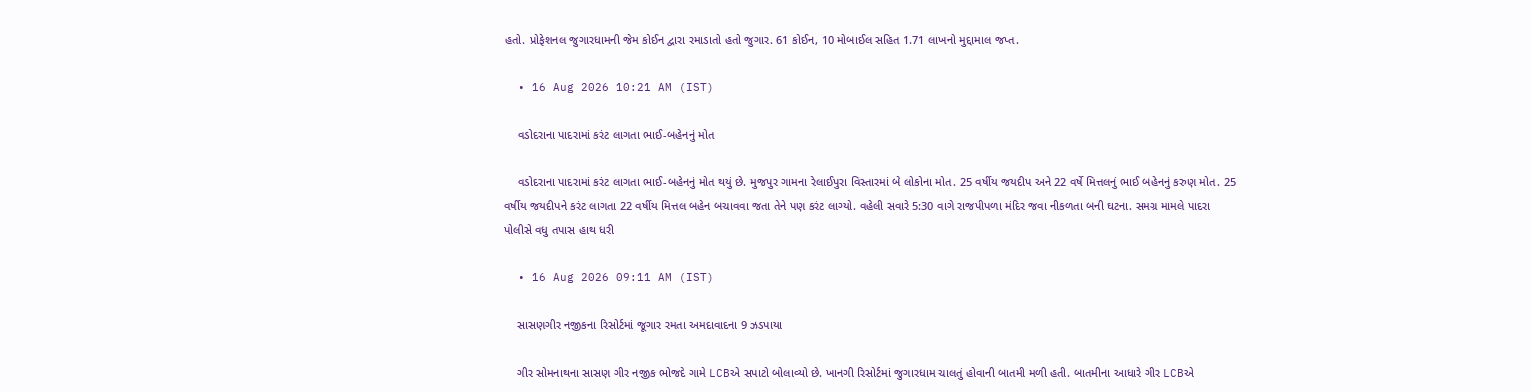હતો. પ્રોફેશનલ જુગારધામની જેમ કોઈન દ્વારા રમાડાતો હતો જુગાર. 61 કોઈન, 10 મોબાઈલ સહિત 1.71 લાખનો મુદ્દામાલ જપ્ત.

  • 16 Aug 2026 10:21 AM (IST)

    વડોદરાના પાદરામાં કરંટ લાગતા ભાઈ-બહેનનું મોત

    વડોદરાના પાદરામાં કરંટ લાગતા ભાઈ-બહેનનું મોત થયું છે. મુજપુર ગામના રેલાઈપુરા વિસ્તારમાં બે લોકોના મોત. 25 વર્ષીય જયદીપ અને 22 વર્ષે મિત્તલનું ભાઈ બહેનનું કરુણ મોત. 25 વર્ષીય જયદીપને કરંટ લાગતા 22 વર્ષીય મિત્તલ બહેન બચાવવા જતા તેને પણ કરંટ લાગ્યો. વહેલી સવારે 5:30 વાગે રાજપીપળા મંદિર જવા નીકળતા બની ઘટના. સમગ્ર મામલે પાદરા પોલીસે વધુ તપાસ હાથ ધરી

  • 16 Aug 2026 09:11 AM (IST)

    સાસણગીર નજીકના રિસોર્ટમાં જૂગાર રમતા અમદાવાદના 9 ઝડપાયા

    ગીર સોમનાથના સાસણ ગીર નજીક ભોજદે ગામે LCBએ સપાટો બોલાવ્યો છે. ખાનગી રિસોર્ટમાં જુગારધામ ચાલતું હોવાની બાતમી મળી હતી. બાતમીના આધારે ગીર LCBએ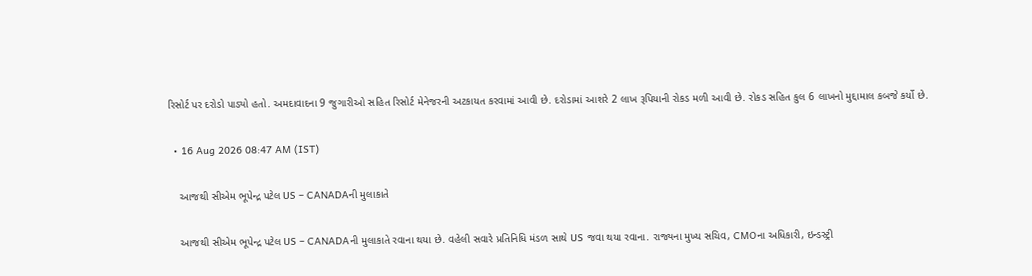રિસોર્ટ પર દરોડો પાડ્યો હતો. અમદાવાદના 9 જુગારીઓ સહિત રિસોર્ટ મેનેજરની અટકાયત કરવામાં આવી છે. દરોડામાં આશરે 2 લાખ રૂપિયાની રોકડ મળી આવી છે. રોકડ સહિત કુલ 6 લાખનો મુદ્દામાલ કબજે કર્યો છે.

  • 16 Aug 2026 08:47 AM (IST)

    આજથી સીએમ ભૂપેન્દ્ર પટેલ US – CANADAની મુલાકાતે

    આજથી સીએમ ભૂપેન્દ્ર પટેલ US – CANADAની મુલાકાતે રવાના થયા છે. વહેલી સવારે પ્રતિનિધિ મંડળ સાથે US જવા થયા રવાના. રાજ્યના મુખ્ય સચિવ, CMOના અધિકારી, ઇન્ડસ્ટ્રી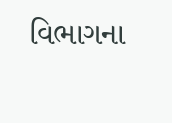વિભાગના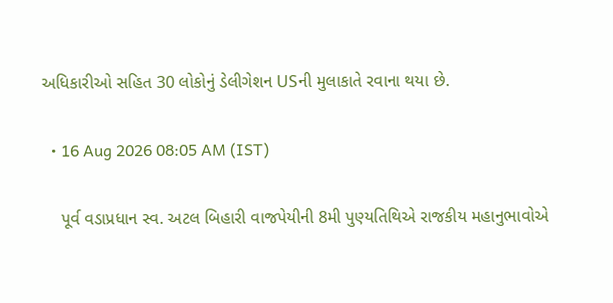અધિકારીઓ સહિત 30 લોકોનું ડેલીગેશન USની મુલાકાતે રવાના થયા છે.

  • 16 Aug 2026 08:05 AM (IST)

    પૂર્વ વડાપ્રધાન સ્વ. અટલ બિહારી વાજપેયીની 8મી પુણ્યતિથિએ રાજકીય મહાનુભાવોએ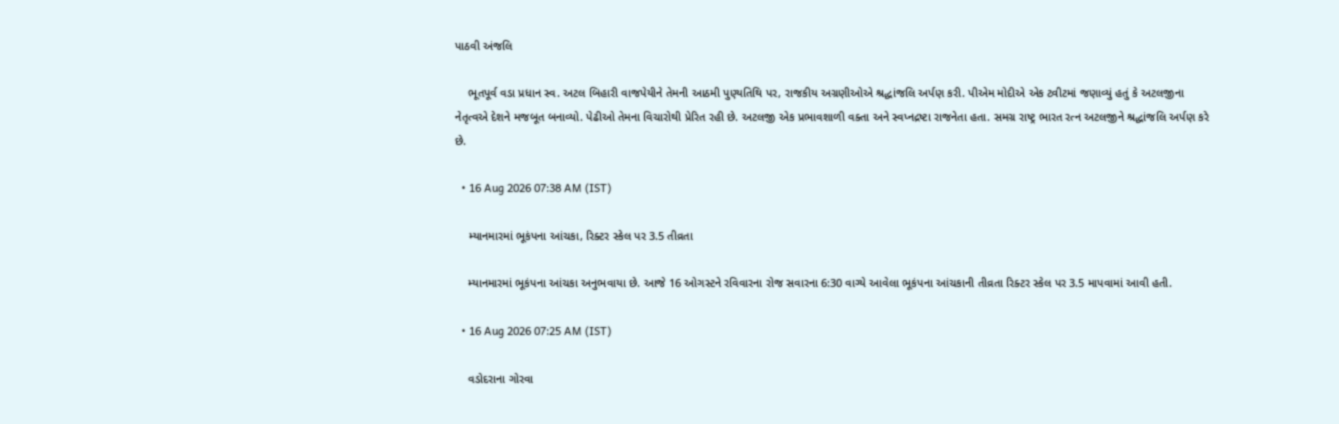પાઠવી અંજલિ

    ભૂતપૂર્વ વડા પ્રધાન સ્વ. અટલ બિહારી વાજપેયીને તેમની આઠમી પુણ્યતિથિ પર, રાજકીય અગ્રણીઓએ શ્રદ્ધાંજલિ અર્પણ કરી. પીએમ મોદીએ એક ટ્વીટમાં જણાવ્યું હતું કે અટલજીના નેતૃત્વએ દેશને મજબૂત બનાવ્યો. પેઢીઓ તેમના વિચારોથી પ્રેરિત રહી છે. અટલજી એક પ્રભાવશાળી વક્તા અને સ્વપ્નદ્રષ્ટા રાજનેતા હતા. સમગ્ર રાષ્ટ્ર ભારત રત્ન અટલજીને શ્રદ્ધાંજલિ અર્પણ કરે છે.

  • 16 Aug 2026 07:38 AM (IST)

    મ્યાનમારમાં ભૂકંપના આંચકા, રિક્ટર સ્કેલ પર 3.5 તીવ્રતા

    મ્યાનમારમાં ભૂકંપના આંચકા અનુભવાયા છે. આજે 16 ઓગસ્ટને રવિવારના રોજ સવારના 6:30 વાગ્યે આવેલા ભૂકંપના આંચકાની તીવ્રતા રિક્ટર સ્કેલ પર 3.5 માપવામાં આવી હતી.

  • 16 Aug 2026 07:25 AM (IST)

    વડોદરાના ગોરવા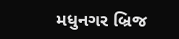મધુનગર બ્રિજ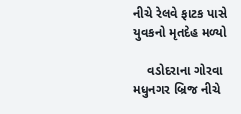નીચે રેલવે ફાટક પાસે યુવકનો મૃતદેહ મળ્યો

    વડોદરાના ગોરવા મધુનગર બ્રિજ નીચે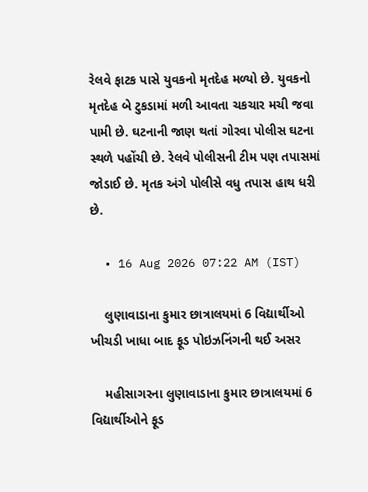રેલવે ફાટક પાસે યુવકનો મૃતદેહ મળ્યો છે. યુવકનો મૃતદેહ બે ટુકડામાં મળી આવતા ચકચાર મચી જવા પામી છે. ઘટનાની જાણ થતાં ગોરવા પોલીસ ઘટના સ્થળે પહોંચી છે. રેલવે પોલીસની ટીમ પણ તપાસમાં જોડાઈ છે. મૃતક અંગે પોલીસે વધુ તપાસ હાથ ધરી છે.

  • 16 Aug 2026 07:22 AM (IST)

    લુણાવાડાના કુમાર છાત્રાલયમાં 6 વિદ્યાર્થીઓ ખીચડી ખાધા બાદ ફૂડ પોઇઝનિંગની થઈ અસર

    મહીસાગરના લુણાવાડાના કુમાર છાત્રાલયમાં 6 વિદ્યાર્થીઓને ફૂડ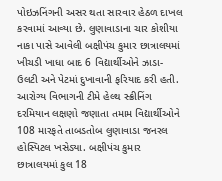પોઇઝનિંગની અસર થતા સારવાર હેઠળ દાખલ કરવામાં આવ્યા છે. લુણાવાડાના ચાર કોશીયા નાકા પાસે આવેલી બક્ષીપંચ કુમાર છાત્રાલયમાં ખીચડી ખાધા બાદ 6 વિદ્યાર્થીઓને ઝાડા-ઉલટી અને પેટમાં દુખાવાની ફરિયાદ કરી હતી. આરોગ્ય વિભાગની ટીમે હેલ્થ સ્ક્રીનિંગ દરમિયાન લક્ષણો જણાતા તમામ વિદ્યાર્થીઓને 108 મારફતે તાબડતોબ લુણાવાડા જનરલ હોસ્પિટલ ખસેડ્યા. બક્ષીપંચ કુમાર છાત્રાલયમાં કુલ 18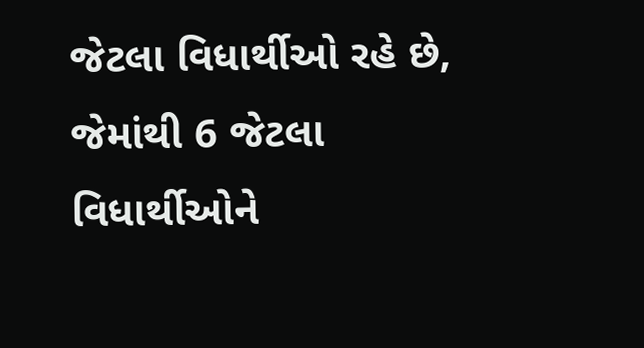જેટલા વિધાર્થીઓ રહે છે, જેમાંથી 6 જેટલા વિધાર્થીઓને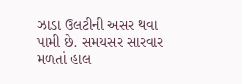ઝાડા ઉલટીની અસર થવા પામી છે. સમયસર સારવાર મળતાં હાલ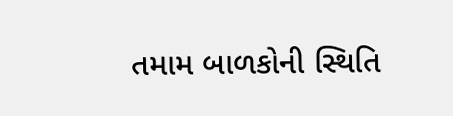તમામ બાળકોની સ્થિતિ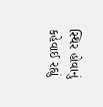સ્થિર હોવાનું કહેવાઈ રહ્યું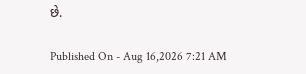છે.

Published On - Aug 16,2026 7:21 AM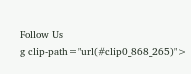Follow Us
g clip-path="url(#clip0_868_265)">